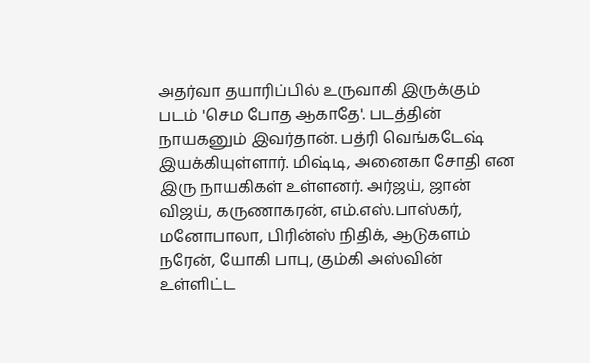அதர்வா தயாரிப்பில் உருவாகி இருக்கும் படம் 'செம போத ஆகாதே'. படத்தின் நாயகனும் இவர்தான். பத்ரி வெங்கடேஷ் இயக்கியுள்ளார். மிஷ்டி, அனைகா சோதி என இரு நாயகிகள் உள்ளனர். அர்ஜய், ஜான் விஜய், கருணாகரன், எம்.எஸ்.பாஸ்கர், மனோபாலா, பிரின்ஸ் நிதிக், ஆடுகளம் நரேன், யோகி பாபு, கும்கி அஸ்வின் உள்ளிட்ட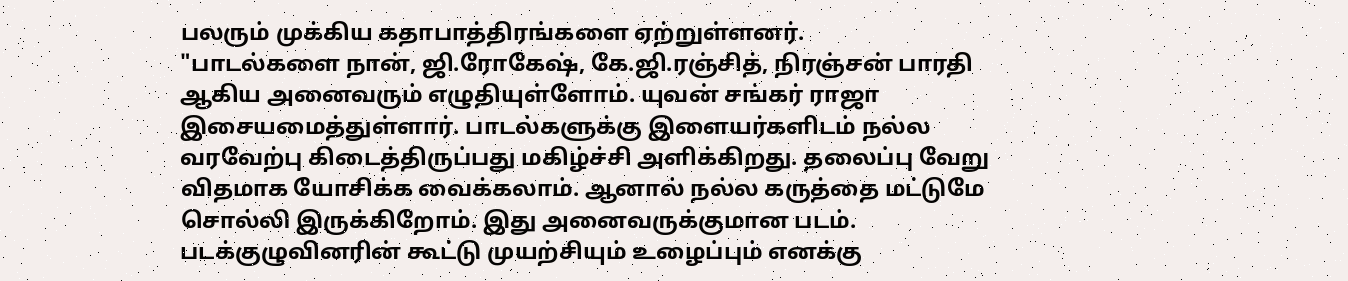பலரும் முக்கிய கதாபாத்திரங்களை ஏற்றுள்ளனர்.
"பாடல்களை நான், ஜி.ரோகேஷ், கே.ஜி.ரஞ்சித், நிரஞ்சன் பாரதி ஆகிய அனைவரும் எழுதியுள்ளோம். யுவன் சங்கர் ராஜா இசையமைத்துள்ளார். பாடல்களுக்கு இளையர்களிடம் நல்ல வரவேற்பு கிடைத்திருப்பது மகிழ்ச்சி அளிக்கிறது. தலைப்பு வேறு விதமாக யோசிக்க வைக்கலாம். ஆனால் நல்ல கருத்தை மட்டுமே சொல்லி இருக்கிறோம். இது அனைவருக்குமான படம். படக்குழுவினரின் கூட்டு முயற்சியும் உழைப்பும் எனக்கு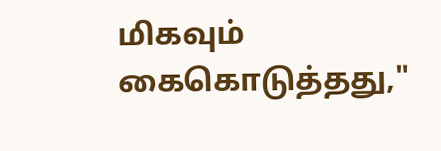மிகவும் கைகொடுத்தது,"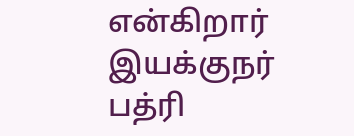என்கிறார் இயக்குநர் பத்ரி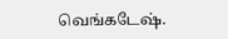வெங்கடேஷ்.